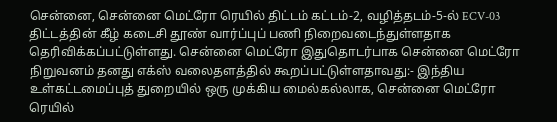சென்னை, சென்னை மெட்ரோ ரெயில் திட்டம் கட்டம்-2, வழித்தடம்-5-ல் ECV-03 திட்டத்தின் கீழ் கடைசி தூண் வார்ப்புப் பணி நிறைவடைந்துள்ளதாக தெரிவிக்கப்பட்டுள்ளது. சென்னை மெட்ரோ இதுதொடர்பாக சென்னை மெட்ரோ நிறுவனம் தனது எக்ஸ் வலைதளத்தில் கூறப்பட்டுள்ளதாவது:- இந்திய உள்கட்டமைப்புத் துறையில் ஒரு முக்கிய மைல்கல்லாக, சென்னை மெட்ரோ ரெயில்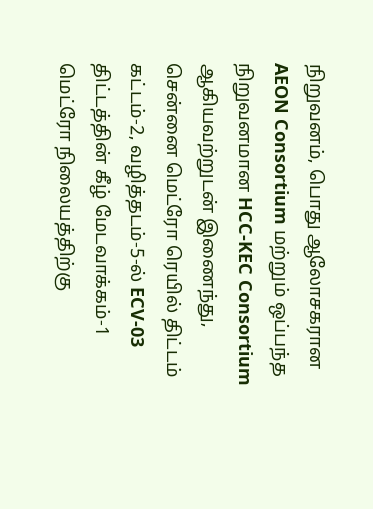நிறுவனம், பொது ஆலோசகரான AEON Consortium மற்றும் ஒப்பந்த நிறுவனமான HCC-KEC Consortium ஆகியவற்றுடன் இணைந்து, சென்னை மெட்ரோ ரெயில் திட்டம் கட்டம்-2, வழித்தடம்-5-ல் ECV-03 திட்டத்தின் கீழ் மேடவாக்கம்-1 மெட்ரோ நிலையத்திற்கு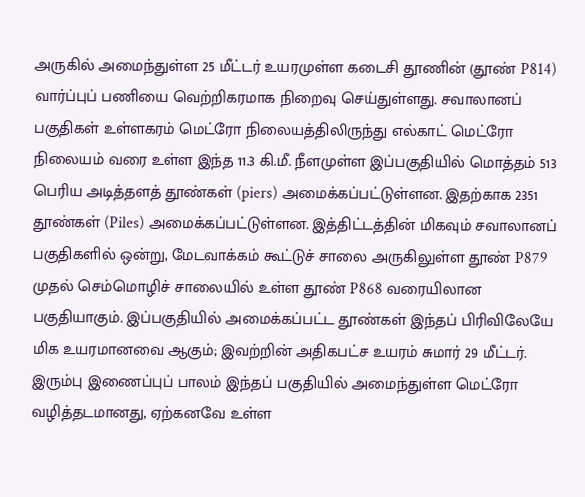அருகில் அமைந்துள்ள 25 மீட்டர் உயரமுள்ள கடைசி தூணின் (தூண் P814) வார்ப்புப் பணியை வெற்றிகரமாக நிறைவு செய்துள்ளது. சவாலானப் பகுதிகள் உள்ளகரம் மெட்ரோ நிலையத்திலிருந்து எல்காட் மெட்ரோ நிலையம் வரை உள்ள இந்த 11.3 கி.மீ. நீளமுள்ள இப்பகுதியில் மொத்தம் 513 பெரிய அடித்தளத் தூண்கள் (piers) அமைக்கப்பட்டுள்ளன. இதற்காக 2351 தூண்கள் (Piles) அமைக்கப்பட்டுள்ளன. இத்திட்டத்தின் மிகவும் சவாலானப் பகுதிகளில் ஒன்று, மேடவாக்கம் கூட்டுச் சாலை அருகிலுள்ள தூண் P879 முதல் செம்மொழிச் சாலையில் உள்ள தூண் P868 வரையிலான பகுதியாகும். இப்பகுதியில் அமைக்கப்பட்ட தூண்கள் இந்தப் பிரிவிலேயே மிக உயரமானவை ஆகும்; இவற்றின் அதிகபட்ச உயரம் சுமார் 29 மீட்டர். இரும்பு இணைப்புப் பாலம் இந்தப் பகுதியில் அமைந்துள்ள மெட்ரோ வழித்தடமானது, ஏற்கனவே உள்ள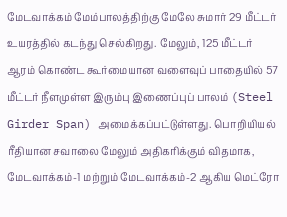மேடவாக்கம் மேம்பாலத்திற்கு மேலே சுமார் 29 மீட்டர் உயரத்தில் கடந்து செல்கிறது. மேலும், 125 மீட்டர் ஆரம் கொண்ட கூர்மையான வளைவுப் பாதையில் 57 மீட்டர் நீளமுள்ள இரும்பு இணைப்புப் பாலம் (Steel Girder Span) அமைக்கப்பட்டுள்ளது. பொறியியல் ரீதியான சவாலை மேலும் அதிகரிக்கும் விதமாக, மேடவாக்கம்-1 மற்றும் மேடவாக்கம்-2 ஆகிய மெட்ரோ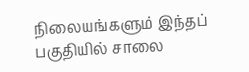நிலையங்களும் இந்தப் பகுதியில் சாலை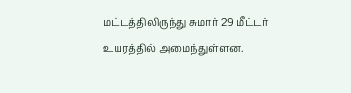மட்டத்திலிருந்து சுமார் 29 மீட்டர் உயரத்தில் அமைந்துள்ளன.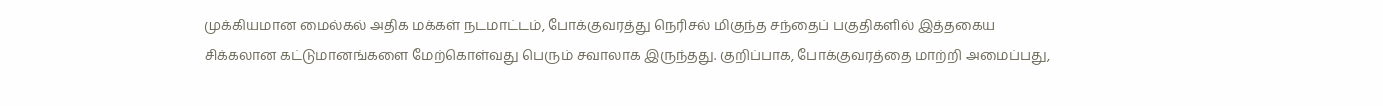முக்கியமான மைல்கல் அதிக மக்கள் நடமாட்டம், போக்குவரத்து நெரிசல் மிகுந்த சந்தைப் பகுதிகளில் இத்தகைய சிக்கலான கட்டுமானங்களை மேற்கொள்வது பெரும் சவாலாக இருந்தது. குறிப்பாக, போக்குவரத்தை மாற்றி அமைப்பது,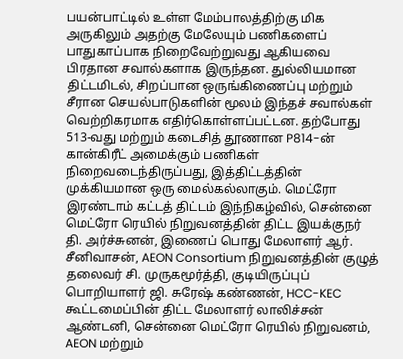பயன்பாட்டில் உள்ள மேம்பாலத்திற்கு மிக அருகிலும் அதற்கு மேலேயும் பணிகளைப் பாதுகாப்பாக நிறைவேற்றுவது ஆகியவை பிரதான சவால்களாக இருந்தன. துல்லியமான திட்டமிடல், சிறப்பான ஒருங்கிணைப்பு மற்றும் சீரான செயல்பாடுகளின் மூலம் இந்தச் சவால்கள் வெற்றிகரமாக எதிர்கொள்ளப்பட்டன. தற்போது 513-வது மற்றும் கடைசித் தூணான P814-ன் கான்கிரீட் அமைக்கும் பணிகள் நிறைவடைந்திருப்பது, இத்திட்டத்தின் முக்கியமான ஒரு மைல்கல்லாகும். மெட்ரோ இரண்டாம் கட்டத் திட்டம் இந்நிகழ்வில், சென்னை மெட்ரோ ரெயில் நிறுவனத்தின் திட்ட இயக்குநர் தி. அர்ச்சுனன், இணைப் பொது மேலாளர் ஆர். சீனிவாசன், AEON Consortium நிறுவனத்தின் குழுத் தலைவர் சி. முருகமூர்த்தி, குடியிருப்புப் பொறியாளர் ஜி. சுரேஷ் கண்ணன், HCC-KEC கூட்டமைப்பின் திட்ட மேலாளர் லாலிச்சன் ஆண்டனி, சென்னை மெட்ரோ ரெயில் நிறுவனம், AEON மற்றும்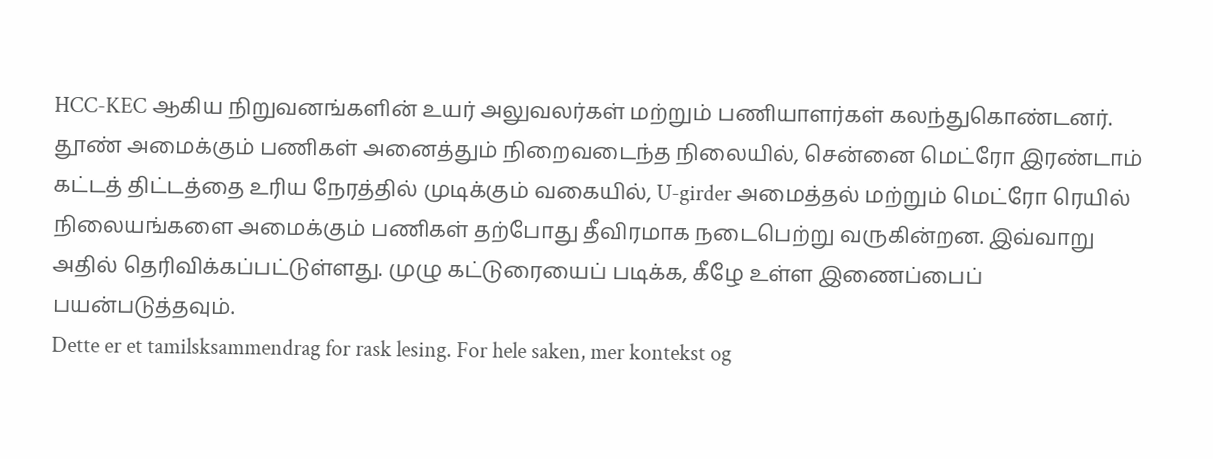HCC-KEC ஆகிய நிறுவனங்களின் உயர் அலுவலர்கள் மற்றும் பணியாளர்கள் கலந்துகொண்டனர். தூண் அமைக்கும் பணிகள் அனைத்தும் நிறைவடைந்த நிலையில், சென்னை மெட்ரோ இரண்டாம் கட்டத் திட்டத்தை உரிய நேரத்தில் முடிக்கும் வகையில், U-girder அமைத்தல் மற்றும் மெட்ரோ ரெயில் நிலையங்களை அமைக்கும் பணிகள் தற்போது தீவிரமாக நடைபெற்று வருகின்றன. இவ்வாறு அதில் தெரிவிக்கப்பட்டுள்ளது. முழு கட்டுரையைப் படிக்க, கீழே உள்ள இணைப்பைப் பயன்படுத்தவும்.
Dette er et tamilsksammendrag for rask lesing. For hele saken, mer kontekst og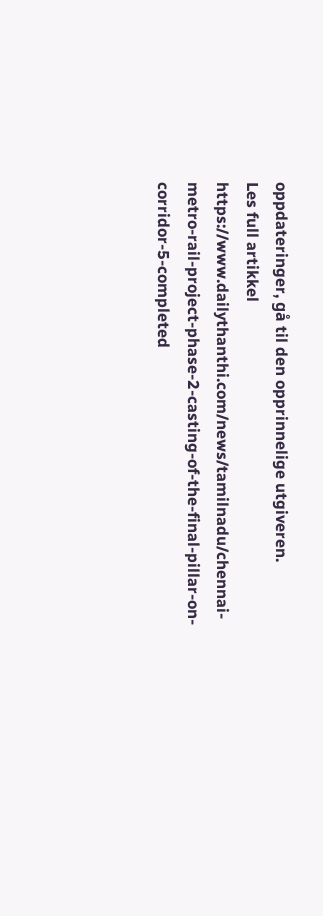oppdateringer, gå til den opprinnelige utgiveren.
Les full artikkel
https://www.dailythanthi.com/news/tamilnadu/chennai-metro-rail-project-phase-2-casting-of-the-final-pillar-on-corridor-5-completed